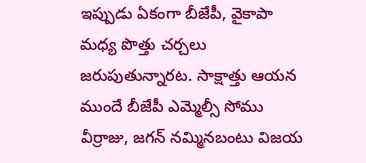ఇప్పుడు ఏకంగా బీజేపీ, వైకాపా మధ్య పొత్తు చర్చలు జరుపుతున్నారట. సాక్షాత్తు ఆయన ముందే బీజేపీ ఎమ్మెల్సీ సోము వీర్రాజు, జగన్ నమ్మినబంటు విజయ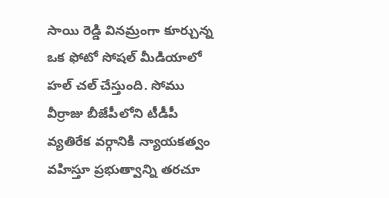సాయి రెడ్డి వినమ్రంగా కూర్చున్న ఒక ఫోటో సోషల్ మీడియాలో హల్ చల్ చేస్తుంది. సోము వీర్రాజు బీజేపీలోని టీడీపీ వ్యతిరేక వర్గానికి న్యాయకత్వం వహిస్తూ ప్రభుత్వాన్ని తరచూ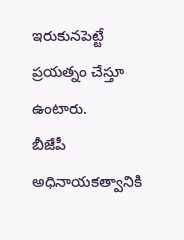ఇరుకునపెట్టే ప్రయత్నం చేస్తూ ఉంటారు.
బీజేపీ అధినాయకత్వానికి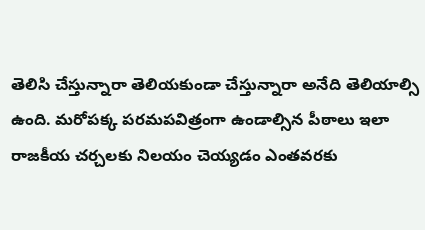తెలిసి చేస్తున్నారా తెలియకుండా చేస్తున్నారా అనేది తెలియాల్సి ఉంది. మరోపక్క పరమపవిత్రంగా ఉండాల్సిన పీఠాలు ఇలా రాజకీయ చర్చలకు నిలయం చెయ్యడం ఎంతవరకు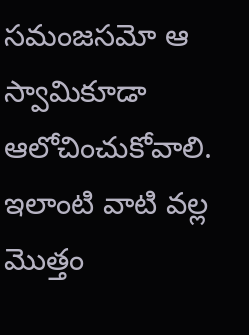సమంజసమో ఆ స్వామికూడా ఆలోచించుకోవాలి. ఇలాంటి వాటి వల్ల మొత్తం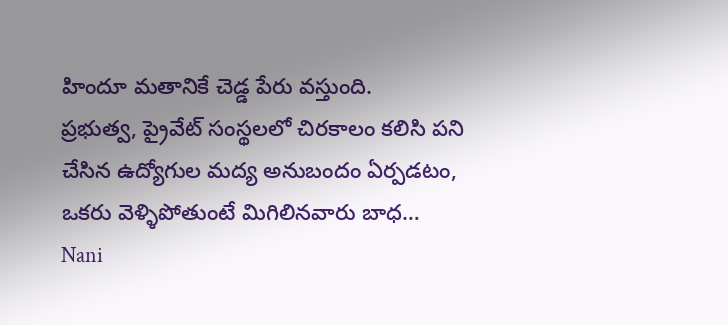హిందూ మతానికే చెడ్డ పేరు వస్తుంది.
ప్రభుత్వ, ప్రైవేట్ సంస్థలలో చిరకాలం కలిసి పని చేసిన ఉద్యోగుల మద్య అనుబందం ఏర్పడటం, ఒకరు వెళ్ళిపోతుంటే మిగిలినవారు బాధ…
Nani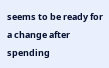seems to be ready for a change after spending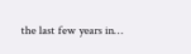the last few years in…